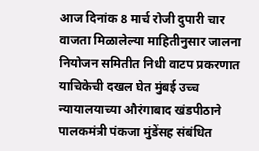आज दिनांक 8 मार्च रोजी दुपारी चार वाजता मिळालेल्या माहितीनुसार जालना नियोजन समितीत निधी वाटप प्रकरणात याचिकेची दखल घेत मुंबई उच्च न्यायालयाच्या औरंगाबाद खंडपीठाने पालकमंत्री पंकजा मुंडेंसह संबंधित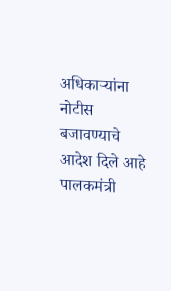अधिकाऱ्यांना नोटीस बजावण्याचे आदेश दिले आहे पालकमंत्री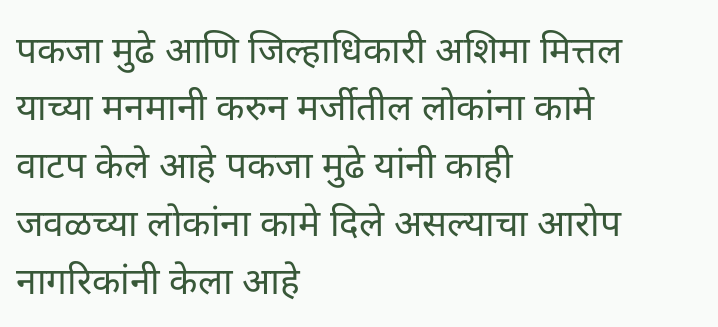पकजा मुढे आणि जिल्हाधिकारी अशिमा मित्तल याच्या मनमानी करुन मर्जीतील लोकांना कामे वाटप केले आहे पकजा मुढे यांनी काही जवळच्या लोकांना कामे दिले असल्याचा आरोप नागरिकांनी केला आहे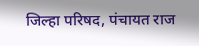जिल्हा परिषद, पंचायत राज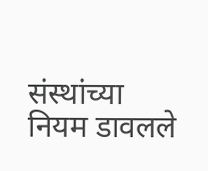संस्थांच्या नियम डावलले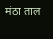मंठा ताल